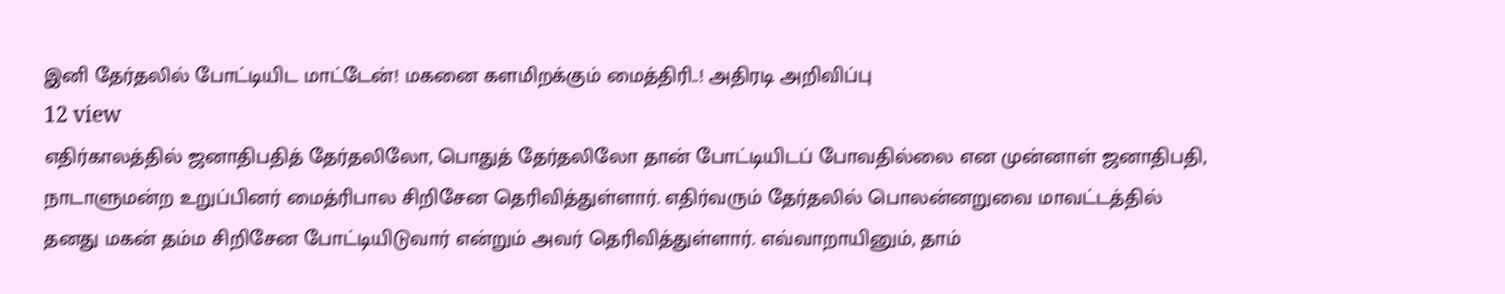இனி தேர்தலில் போட்டியிட மாட்டேன்! மகனை களமிறக்கும் மைத்திரி..! அதிரடி அறிவிப்பு
12 view
எதிர்காலத்தில் ஜனாதிபதித் தேர்தலிலோ, பொதுத் தேர்தலிலோ தான் போட்டியிடப் போவதில்லை என முன்னாள் ஜனாதிபதி, நாடாளுமன்ற உறுப்பினர் மைத்ரிபால சிறிசேன தெரிவித்துள்ளார். எதிர்வரும் தேர்தலில் பொலன்னறுவை மாவட்டத்தில் தனது மகன் தம்ம சிறிசேன போட்டியிடுவார் என்றும் அவர் தெரிவித்துள்ளார். எவ்வாறாயினும், தாம்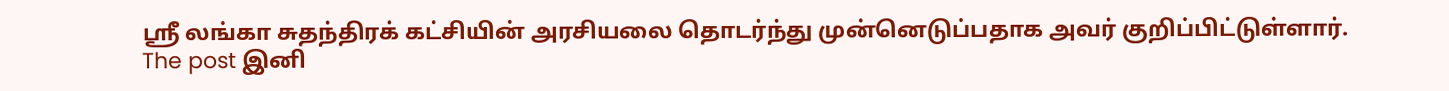ஸ்ரீ லங்கா சுதந்திரக் கட்சியின் அரசியலை தொடர்ந்து முன்னெடுப்பதாக அவர் குறிப்பிட்டுள்ளார்.
The post இனி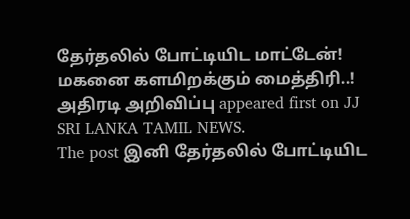தேர்தலில் போட்டியிட மாட்டேன்! மகனை களமிறக்கும் மைத்திரி..! அதிரடி அறிவிப்பு appeared first on JJ SRI LANKA TAMIL NEWS.
The post இனி தேர்தலில் போட்டியிட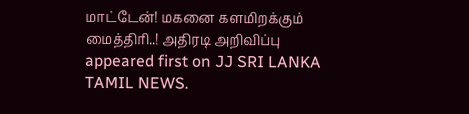மாட்டேன்! மகனை களமிறக்கும் மைத்திரி..! அதிரடி அறிவிப்பு appeared first on JJ SRI LANKA TAMIL NEWS.